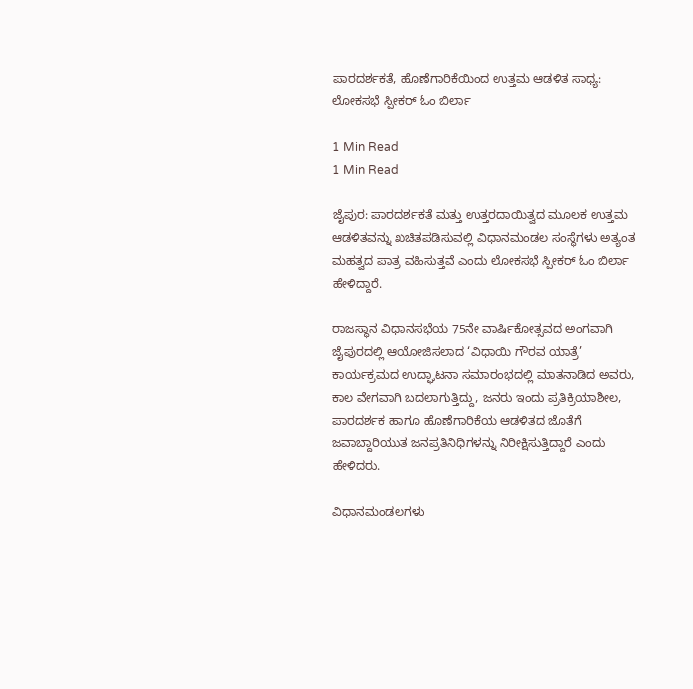ಪಾರದರ್ಶಕತೆ, ಹೊಣೆಗಾರಿಕೆಯಿಂದ ಉತ್ತಮ ಆಡಳಿತ ಸಾಧ್ಯ: ಲೋಕಸಭೆ ಸ್ಪೀಕರ್ ಓಂ ಬಿರ್ಲಾ

1 Min Read
1 Min Read

ಜೈಪುರ: ಪಾರದರ್ಶಕತೆ ಮತ್ತು ಉತ್ತರದಾಯಿತ್ವದ ಮೂಲಕ ಉತ್ತಮ ಆಡಳಿತವನ್ನು ಖಚಿತಪಡಿಸುವಲ್ಲಿ ವಿಧಾನಮಂಡಲ ಸಂಸ್ಥೆಗಳು ಅತ್ಯಂತ ಮಹತ್ವದ ಪಾತ್ರ ವಹಿಸುತ್ತವೆ ಎಂದು ಲೋಕಸಭೆ ಸ್ಪೀಕರ್ ಓಂ ಬಿರ್ಲಾ ಹೇಳಿದ್ದಾರೆ.

ರಾಜಸ್ಥಾನ ವಿಧಾನಸಭೆಯ 75ನೇ ವಾರ್ಷಿಕೋತ್ಸವದ ಅಂಗವಾಗಿ ಜೈಪುರದಲ್ಲಿ ಆಯೋಜಿಸಲಾದ ‘ವಿಧಾಯಿ ಗೌರವ ಯಾತ್ರೆ’ ಕಾರ್ಯಕ್ರಮದ ಉದ್ಘಾಟನಾ ಸಮಾರಂಭದಲ್ಲಿ ಮಾತನಾಡಿದ ಅವರು, ಕಾಲ ವೇಗವಾಗಿ ಬದಲಾಗುತ್ತಿದ್ದು, ಜನರು ಇಂದು ಪ್ರತಿಕ್ರಿಯಾಶೀಲ, ಪಾರದರ್ಶಕ ಹಾಗೂ ಹೊಣೆಗಾರಿಕೆಯ ಆಡಳಿತದ ಜೊತೆಗೆ ಜವಾಬ್ದಾರಿಯುತ ಜನಪ್ರತಿನಿಧಿಗಳನ್ನು ನಿರೀಕ್ಷಿಸುತ್ತಿದ್ದಾರೆ ಎಂದು ಹೇಳಿದರು.

ವಿಧಾನಮಂಡಲಗಳು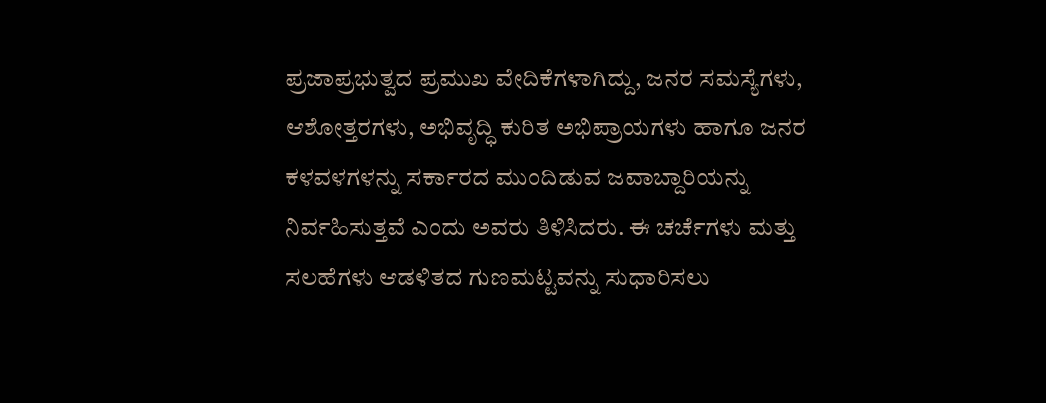ಪ್ರಜಾಪ್ರಭುತ್ವದ ಪ್ರಮುಖ ವೇದಿಕೆಗಳಾಗಿದ್ದು, ಜನರ ಸಮಸ್ಯೆಗಳು, ಆಶೋತ್ತರಗಳು, ಅಭಿವೃದ್ಧಿ ಕುರಿತ ಅಭಿಪ್ರಾಯಗಳು ಹಾಗೂ ಜನರ ಕಳವಳಗಳನ್ನು ಸರ್ಕಾರದ ಮುಂದಿಡುವ ಜವಾಬ್ದಾರಿಯನ್ನು ನಿರ್ವಹಿಸುತ್ತವೆ ಎಂದು ಅವರು ತಿಳಿಸಿದರು. ಈ ಚರ್ಚೆಗಳು ಮತ್ತು ಸಲಹೆಗಳು ಆಡಳಿತದ ಗುಣಮಟ್ಟವನ್ನು ಸುಧಾರಿಸಲು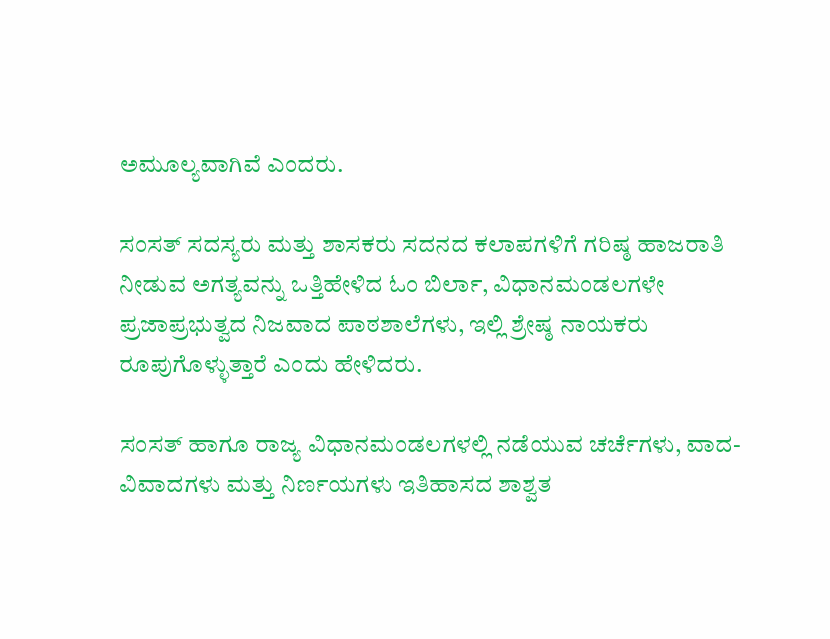ಅಮೂಲ್ಯವಾಗಿವೆ ಎಂದರು.

ಸಂಸತ್ ಸದಸ್ಯರು ಮತ್ತು ಶಾಸಕರು ಸದನದ ಕಲಾಪಗಳಿಗೆ ಗರಿಷ್ಠ ಹಾಜರಾತಿ ನೀಡುವ ಅಗತ್ಯವನ್ನು ಒತ್ತಿಹೇಳಿದ ಓಂ ಬಿರ್ಲಾ, ವಿಧಾನಮಂಡಲಗಳೇ ಪ್ರಜಾಪ್ರಭುತ್ವದ ನಿಜವಾದ ಪಾಠಶಾಲೆಗಳು, ಇಲ್ಲಿ ಶ್ರೇಷ್ಠ ನಾಯಕರು ರೂಪುಗೊಳ್ಳುತ್ತಾರೆ ಎಂದು ಹೇಳಿದರು.

ಸಂಸತ್ ಹಾಗೂ ರಾಜ್ಯ ವಿಧಾನಮಂಡಲಗಳಲ್ಲಿ ನಡೆಯುವ ಚರ್ಚೆಗಳು, ವಾದ-ವಿವಾದಗಳು ಮತ್ತು ನಿರ್ಣಯಗಳು ಇತಿಹಾಸದ ಶಾಶ್ವತ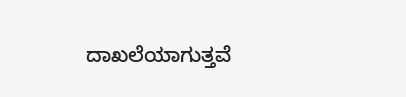ದಾಖಲೆಯಾಗುತ್ತವೆ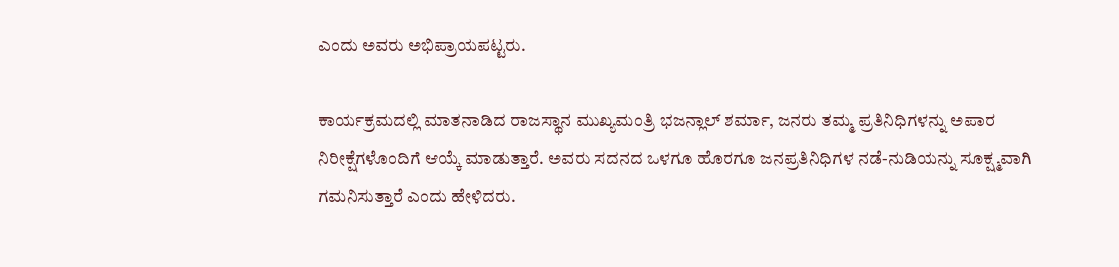ಎಂದು ಅವರು ಅಭಿಪ್ರಾಯಪಟ್ಟರು.

ಕಾರ್ಯಕ್ರಮದಲ್ಲಿ ಮಾತನಾಡಿದ ರಾಜಸ್ಥಾನ ಮುಖ್ಯಮಂತ್ರಿ ಭಜನ್ಲಾಲ್ ಶರ್ಮಾ, ಜನರು ತಮ್ಮ ಪ್ರತಿನಿಧಿಗಳನ್ನು ಅಪಾರ ನಿರೀಕ್ಷೆಗಳೊಂದಿಗೆ ಆಯ್ಕೆ ಮಾಡುತ್ತಾರೆ. ಅವರು ಸದನದ ಒಳಗೂ ಹೊರಗೂ ಜನಪ್ರತಿನಿಧಿಗಳ ನಡೆ-ನುಡಿಯನ್ನು ಸೂಕ್ಷ್ಮವಾಗಿ ಗಮನಿಸುತ್ತಾರೆ ಎಂದು ಹೇಳಿದರು.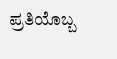ಪ್ರತಿಯೊಬ್ಬ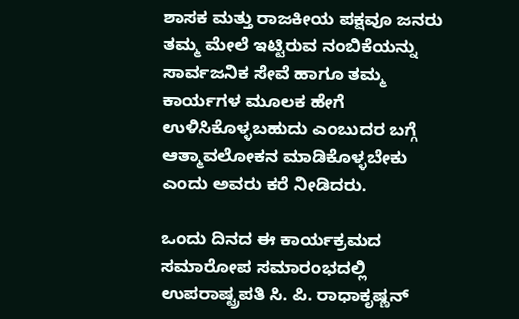ಶಾಸಕ ಮತ್ತು ರಾಜಕೀಯ ಪಕ್ಷವೂ ಜನರು ತಮ್ಮ ಮೇಲೆ ಇಟ್ಟಿರುವ ನಂಬಿಕೆಯನ್ನು ಸಾರ್ವಜನಿಕ ಸೇವೆ ಹಾಗೂ ತಮ್ಮ ಕಾರ್ಯಗಳ ಮೂಲಕ ಹೇಗೆ ಉಳಿಸಿಕೊಳ್ಳಬಹುದು ಎಂಬುದರ ಬಗ್ಗೆ ಆತ್ಮಾವಲೋಕನ ಮಾಡಿಕೊಳ್ಳಬೇಕು ಎಂದು ಅವರು ಕರೆ ನೀಡಿದರು.

ಒಂದು ದಿನದ ಈ ಕಾರ್ಯಕ್ರಮದ ಸಮಾರೋಪ ಸಮಾರಂಭದಲ್ಲಿ ಉಪರಾಷ್ಟ್ರಪತಿ ಸಿ. ಪಿ. ರಾಧಾಕೃಷ್ಣನ್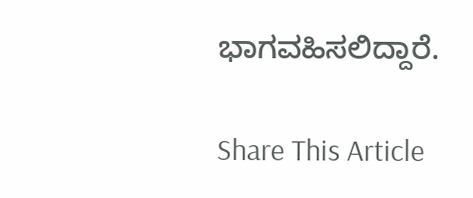ಭಾಗವಹಿಸಲಿದ್ದಾರೆ.

Share This Article